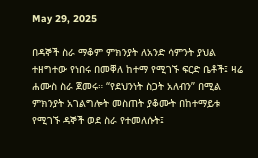May 29, 2025

በዳኞች ስራ ማቆም ምክንያት ለአንድ ሳምንት ያህል ተዘግተው የነበሩ በመቐለ ከተማ የሚገኙ ፍርድ ቤቶች፤ ዛሬ ሐሙስ ስራ ጀመሩ። “የደህንነት ስጋት አለብን” በሚል ምክንያት አገልግሎት መስጠት ያቆሙት በከተማይቱ የሚገኙ ዳኞች ወደ ስራ የተመለሱት፤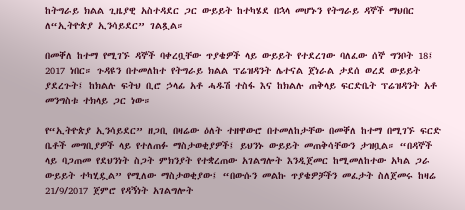ከትግራይ ክልል ጊዜያዊ አስተዳደር ጋር ውይይት ከተካሄደ በኋላ መሆኑን የትግራይ ዳኞች ማህበር ለ“ኢትዮጵያ ኢንሳይደር” ገልጿል።

በመቐለ ከተማ የሚገኙ ዳኞች ባቀረቧቸው ጥያቄዎች ላይ ውይይት የተደረገው ባለፈው ሰኞ ግንቦት 18፤ 2017 ነበር። ጉዳዩን በተመለከተ የትግራይ ክልል ፕሬዝዳንት ሌተናል ጀነራል ታደሰ ወረደ ውይይት ያደረጉት፤ ከክልሉ ፍትህ ቢሮ ኃላፊ አቶ ሓዱሽ ተስፋ እና ከክልሉ ጠቅላይ ፍርድቤት ፕሬዝዳንት አቶ መንግስቱ ተክላይ ጋር ነው።

የ“ኢትዮጵያ ኢንሳይደር” ዘጋቢ በዛሬው ዕለት ተዘዋውሮ በተመለከታቸው በመቐለ ከተማ በሚገኙ ፍርድ ቤቶች መግቢያዎች ላይ የተለጠፉ ማስታወቂያዎች፤ ይህንኑ ውይይት መጠቅሳቸውን ታዝቧል። “በዳኞች ላይ ባጋጠመ የደህንነት ስጋት ምክንያት የተቋረጠው አገልግሎት እንዲጀመር ከሚመለከተው አካል ጋራ ውይይት ተካሂዷል” የሚለው ማስታወቂያው፤ “በውሱን መልኩ ጥያቄዎቻችን መፈታት ስለጀመሩ ከዛሬ 21/9/2017 ጀምሮ የዳኝነት አገልግሎት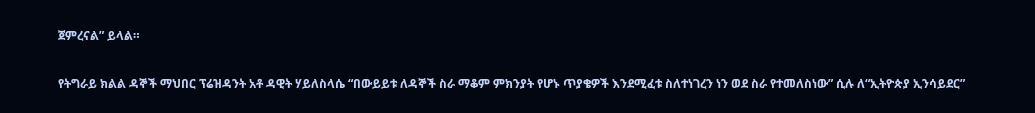ጀምረናል” ይላል።

የትግራይ ክልል ዳኞች ማህበር ፕሬዝዳንት አቶ ዳዊት ሃይለስላሴ “በውይይቱ ለዳኞች ስራ ማቆም ምክንያት የሆኑ ጥያቄዎች እንደሚፈቱ ስለተነገረን ነን ወደ ስራ የተመለስነው” ሲሉ ለ“ኢትዮጵያ ኢንሳይደር”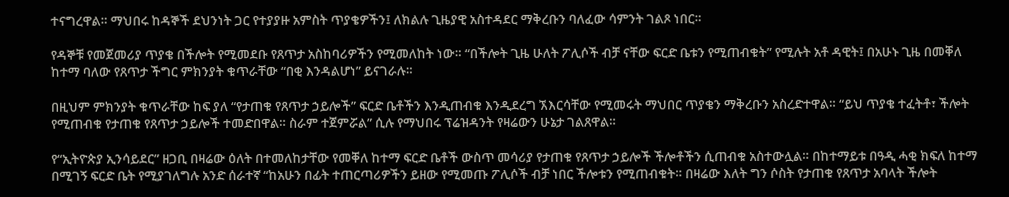ተናግረዋል። ማህበሩ ከዳኞች ደህንነት ጋር የተያያዙ አምስት ጥያቄዎችን፤ ለክልሉ ጊዜያዊ አስተዳደር ማቅረቡን ባለፈው ሳምንት ገልጾ ነበር።

የዳኞቹ የመጀመሪያ ጥያቄ በችሎት የሚመደቡ የጸጥታ አስከባሪዎችን የሚመለከት ነው። “በችሎት ጊዜ ሁለት ፖሊሶች ብቻ ናቸው ፍርድ ቤቱን የሚጠብቁት” የሚሉት አቶ ዳዊት፤ በአሁኑ ጊዜ በመቐለ ከተማ ባለው የጸጥታ ችግር ምክንያት ቁጥራቸው “በቂ እንዳልሆነ” ይናገራሉ።

በዚህም ምክንያት ቁጥራቸው ከፍ ያለ “የታጠቁ የጸጥታ ኃይሎች” ፍርድ ቤቶችን እንዲጠብቁ እንዲደረግ ኧእርሳቸው የሚመሩት ማህበር ጥያቄን ማቅረቡን አስረድተዋል። “ይህ ጥያቄ ተፈትቶ፣ ችሎት የሚጠብቁ የታጠቁ የጸጥታ ኃይሎች ተመድበዋል። ስራም ተጀምሯል” ሲሉ የማህበሩ ፕሬዝዳንት የዛሬውን ሁኔታ ገልጸዋል።

የ“ኢትዮጵያ ኢንሳይደር” ዘጋቢ በዛሬው ዕለት በተመለከታቸው የመቐለ ከተማ ፍርድ ቤቶች ውስጥ መሳሪያ የታጠቁ የጸጥታ ኃይሎች ችሎቶችን ሲጠብቁ አስተውሏል። በከተማይቱ በዓዲ ሓቂ ክፍለ ከተማ በሚገኝ ፍርድ ቤት የሚያገለግሉ አንድ ሰራተኛ “ከአሁን በፊት ተጠርጣሪዎችን ይዘው የሚመጡ ፖሊሶች ብቻ ነበር ችሎቱን የሚጠብቁት። በዛሬው እለት ግን ሶስት የታጠቁ የጸጥታ አባላት ችሎት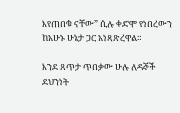እየጠበቁ ናቸው” ሲሉ ቀድሞ የነበረውን ከአሁኑ ሁኔታ ጋር አነጻጽረዋል።

እንደ ጸጥታ ጥበቃው ሁሉ ለዳኞች ደህንነት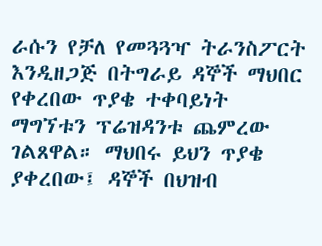ራሱን የቻለ የመጓጓዣ ትራንስፖርት እንዲዘጋጅ በትግራይ ዳኞች ማህበር የቀረበው ጥያቄ ተቀባይነት ማግኘቱን ፕሬዝዳንቱ ጨምረው ገልጸዋል። ማህበሩ ይህን ጥያቄ ያቀረበው፤ ዳኞች በህዝብ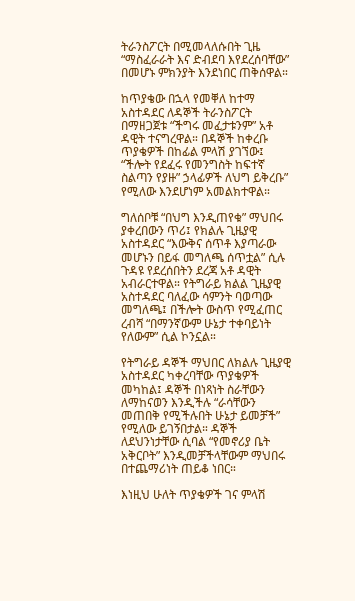ትራንስፖርት በሚመላለሱበት ጊዜ “ማስፈራራት እና ድብደባ እየደረሰባቸው” በመሆኑ ምክንያት እንደነበር ጠቅሰዋል።

ከጥያቄው በኋላ የመቐለ ከተማ አስተዳደር ለዳኞች ትራንስፖርት በማዘጋጀቱ “ችግሩ መፈታቱንም” አቶ ዳዊት ተናግረዋል። በዳኞች ከቀረቡ ጥያቄዎች በከፊል ምላሽ ያገኘው፤ “ችሎት የደፈሩ የመንግስት ከፍተኛ ስልጣን የያዙ” ኃላፊዎች ለህግ ይቅረቡ” የሚለው እንደሆነም አመልክተዋል።

ግለሰቦቹ “በህግ እንዲጠየቁ” ማህበሩ ያቀረበውን ጥሪ፤ የክልሉ ጊዜያዊ አስተዳደር “እውቅና ሰጥቶ እያጣራው መሆኑን በይፋ መግለጫ ሰጥቷል” ሲሉ ጉዳዩ የደረሰበትን ደረጃ አቶ ዳዊት አብራርተዋል። የትግራይ ክልል ጊዜያዊ አስተዳደር ባለፈው ሳምንት ባወጣው መግለጫ፤ በችሎት ውስጥ የሚፈጠር ረብሻ “በማንኛውም ሁኔታ ተቀባይነት የለውም” ሲል ኮንኗል።

የትግራይ ዳኞች ማህበር ለክልሉ ጊዜያዊ አስተዳደር ካቀረባቸው ጥያቄዎች መካከል፤ ዳኞች በነጻነት ስራቸውን ለማከናወን እንዲችሉ “ራሳቸውን መጠበቅ የሚችሉበት ሁኔታ ይመቻች” የሚለው ይገኝበታል። ዳኞች ለደህንነታቸው ሲባል “የመኖሪያ ቤት አቅርቦት” እንዲመቻችላቸውም ማህበሩ በተጨማሪነት ጠይቆ ነበር።

እነዚህ ሁለት ጥያቄዎች ገና ምላሽ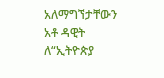አለማግኘታቸውን አቶ ዳዊት ለ“ኢትዮጵያ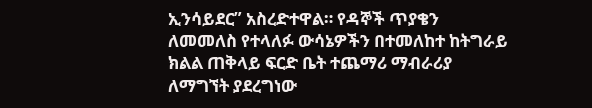ኢንሳይደር” አስረድተዋል። የዳኞች ጥያቄን ለመመለስ የተላለፉ ውሳኔዎችን በተመለከተ ከትግራይ ክልል ጠቅላይ ፍርድ ቤት ተጨማሪ ማብራሪያ ለማግኘት ያደረግነው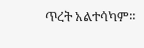ጥረት አልተሳካም።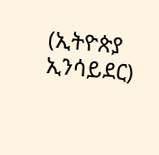(ኢትዮጵያ ኢንሳይደር)